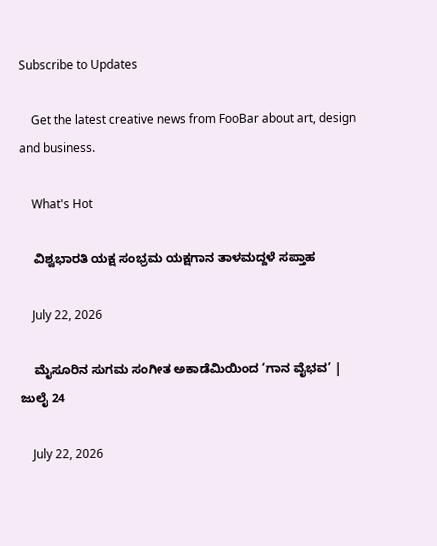Subscribe to Updates

    Get the latest creative news from FooBar about art, design and business.

    What's Hot

    ವಿಶ್ವಭಾರತಿ ಯಕ್ಷ ಸಂಭ್ರಮ ಯಕ್ಷಗಾನ ತಾಳಮದ್ದಳೆ ಸಪ್ತಾಹ

    July 22, 2026

    ಮೈಸೂರಿನ ಸುಗಮ ಸಂಗೀತ ಅಕಾಡೆಮಿಯಿಂದ ‘ಗಾನ ವೈಭವ’ | ಜುಲೈ 24

    July 22, 2026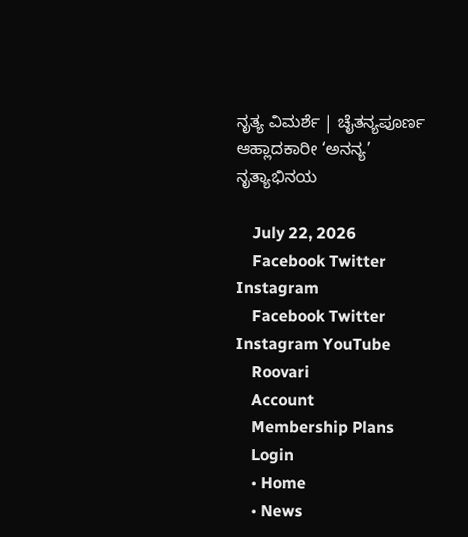ನೃತ್ಯ ವಿಮರ್ಶೆ | ಚೈತನ್ಯಪೂರ್ಣ ಆಹ್ಲಾದಕಾರೀ ‘ಅನನ್ಯ’ ನೃತ್ಯಾಭಿನಯ

    July 22, 2026
    Facebook Twitter Instagram
    Facebook Twitter Instagram YouTube
    Roovari
    Account
    Membership Plans
    Login
    • Home
    • News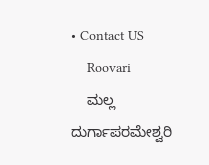• Contact US
    Roovari
    ಮಲ್ಲ ದುರ್ಗಾಪರಮೇಶ್ವರಿ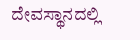ದೇವಸ್ಥಾನದಲ್ಲಿ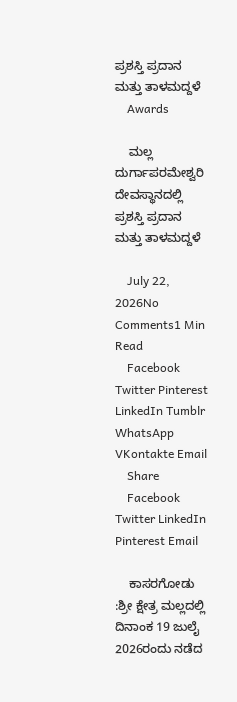ಪ್ರಶಸ್ತಿ ಪ್ರದಾನ ಮತ್ತು ತಾಳಮದ್ದಳೆ
    Awards

    ಮಲ್ಲ ದುರ್ಗಾಪರಮೇಶ್ವರಿ ದೇವಸ್ಥಾನದಲ್ಲಿ ಪ್ರಶಸ್ತಿ ಪ್ರದಾನ ಮತ್ತು ತಾಳಮದ್ದಳೆ

    July 22, 2026No Comments1 Min Read
    Facebook Twitter Pinterest LinkedIn Tumblr WhatsApp VKontakte Email
    Share
    Facebook Twitter LinkedIn Pinterest Email

    ಕಾಸರಗೋಡು :ಶ್ರೀ ಕ್ಷೇತ್ರ ಮಲ್ಲದಲ್ಲಿ ದಿನಾಂಕ 19 ಜುಲೈ 2026ರಂದು ನಡೆದ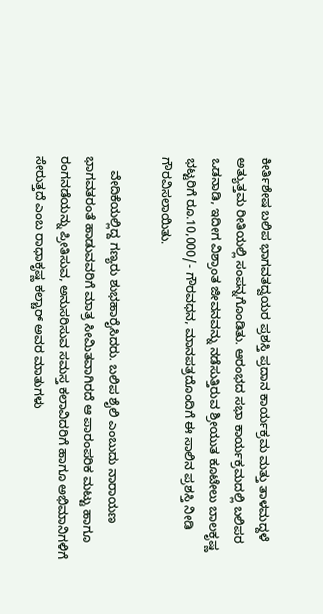ಕೀರ್ತಿಶೇಷ ಬಲಿಪ ಭಾಗವತದ್ವಯರ ಪ್ರಶಸ್ತಿ ಪ್ರದಾನ ಕಾರ್ಯಕ್ರಮ ಮತ್ತು ತಾಳಮದ್ದಳೆ ಅತ್ಯುತ್ತಮ ರೀತಿಯಲ್ಲಿ ಸಂಪನ್ನಗೊಂಡಿತು. ಆರಂಭದ ಸಭಾ ಕಾರ್ಯಕ್ರಮದಲ್ಲಿ ಬಲಿಪರ ಒಡನಾಡಿ, ಇದೀಗ ವಿಶ್ರಾಂತ ಜೀವನವನ್ನು ನಡೆಸುತ್ತಿರುವ ಶ್ರೀಯುತ ಕೂಟೇಲು ಬಾಲಕೃಷ್ಣ ಭಟ್ಟರಿಗೆ ರೂ.10,000/- ಗೌರವಧನ, ಮಾನಪತ್ರದೊಂದಿಗೆ ಈ ಸಾಲಿನ ಪ್ರಶಸ್ತಿ ನೀಡಿ ಗೌರವಿಸಲಾಯಿತು.

    ವೇದಿಕೆಯಲ್ಲಿದ್ದ ಗಣ್ಯರು ಶುಭಹಾರೈಸಿದರು. ಬಲಿಪ ಶೈಲಿ ಎಂಬುದು ನಾರಾಯಣ ಭಾಗವತರಂತೆ ಹಾಡುವವರಿಗೆ ಮಾತ್ರ ಸೀಮಿತವಾಗಿರದೆ ಆ ಪಾರಂಪರಿಕ ಮಟ್ಟು ಹಾಗೂ ರಂಗನಡೆಯನ್ನು ಪ್ರೀತಿಸುವ, ಅನುಸರಿಸುವ ಸಮಸ್ತ ಕಲಾವಿದರಿಗೆ ಹಾಗೂ ಅಭಿಮಾನಿಗಳಿಗೆ ಸೇರುತ್ತದೆ ಎಂಬ ರಾಧಾಕೃಷ್ಣ ಕಲ್ಚಾರ್ ಅವರ ಮಾತುಗಳು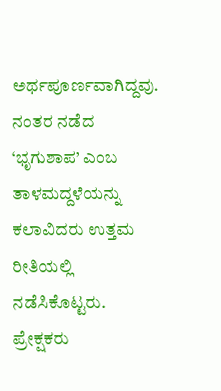ಅರ್ಥಪೂರ್ಣವಾಗಿದ್ದವು. ನಂತರ ನಡೆದ ‘ಭೃಗುಶಾಪ’ ಎಂಬ ತಾಳಮದ್ದಳೆಯನ್ನು ಕಲಾವಿದರು ಉತ್ತಮ ರೀತಿಯಲ್ಲಿ ನಡೆಸಿಕೊಟ್ಟರು. ಪ್ರೇಕ್ಷಕರು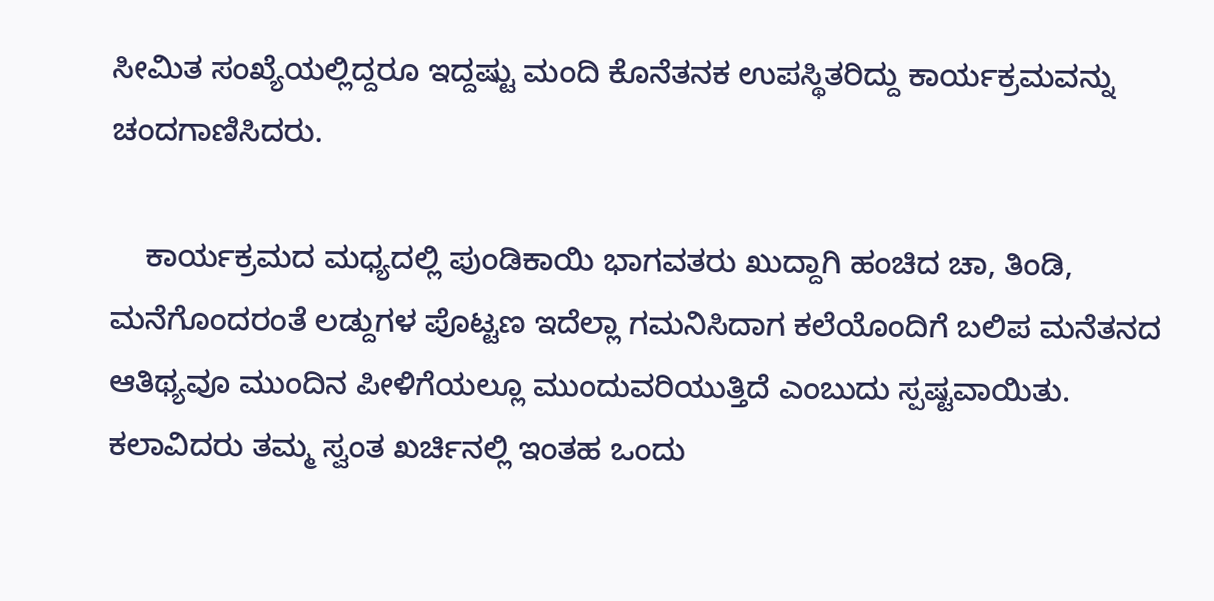ಸೀಮಿತ ಸಂಖ್ಯೆಯಲ್ಲಿದ್ದರೂ ಇದ್ದಷ್ಟು ಮಂದಿ ಕೊನೆತನಕ ಉಪಸ್ಥಿತರಿದ್ದು ಕಾರ್ಯಕ್ರಮವನ್ನು ಚಂದಗಾಣಿಸಿದರು.

    ಕಾರ್ಯಕ್ರಮದ ಮಧ್ಯದಲ್ಲಿ ಪುಂಡಿಕಾಯಿ ಭಾಗವತರು ಖುದ್ದಾಗಿ ಹಂಚಿದ ಚಾ, ತಿಂಡಿ, ಮನೆಗೊಂದರಂತೆ ಲಡ್ದುಗಳ ಪೊಟ್ಟಣ ಇದೆಲ್ಲಾ ಗಮನಿಸಿದಾಗ ಕಲೆಯೊಂದಿಗೆ ಬಲಿಪ ಮನೆತನದ ಆತಿಥ್ಯವೂ ಮುಂದಿನ ಪೀಳಿಗೆಯಲ್ಲೂ ಮುಂದುವರಿಯುತ್ತಿದೆ ಎಂಬುದು ಸ್ಪಷ್ಟವಾಯಿತು. ಕಲಾವಿದರು ತಮ್ಮ ಸ್ವಂತ ಖರ್ಚಿನಲ್ಲಿ ಇಂತಹ ಒಂದು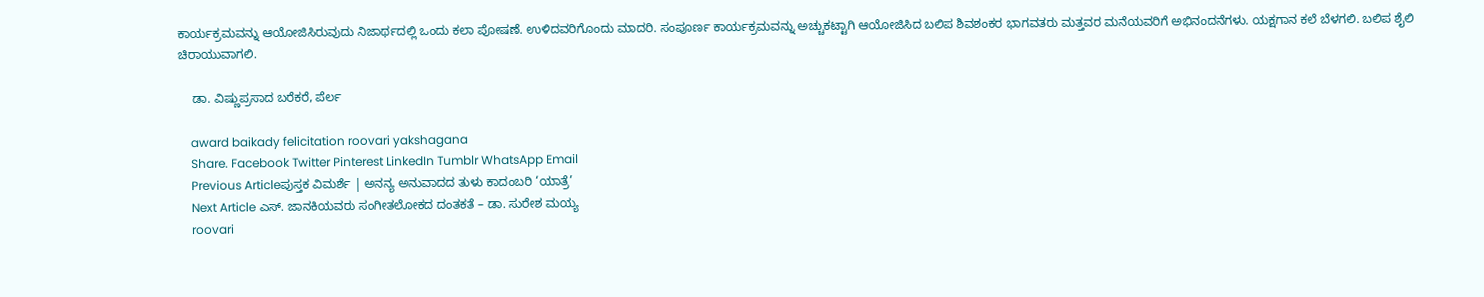ಕಾರ್ಯಕ್ರಮವನ್ನು ಆಯೋಜಿಸಿರುವುದು ನಿಜಾರ್ಥದಲ್ಲಿ ಒಂದು ಕಲಾ ಪೋಷಣೆ. ಉಳಿದವರಿಗೊಂದು ಮಾದರಿ. ಸಂಪೂರ್ಣ ಕಾರ್ಯಕ್ರಮವನ್ನು ಅಚ್ಚುಕಟ್ಟಾಗಿ ಆಯೋಜಿಸಿದ ಬಲಿಪ ಶಿವಶಂಕರ ಭಾಗವತರು ಮತ್ತವರ ಮನೆಯವರಿಗೆ ಅಭಿನಂದನೆಗಳು. ಯಕ್ಷಗಾನ ಕಲೆ ಬೆಳಗಲಿ. ಬಲಿಪ ಶೈಲಿ ಚಿರಾಯುವಾಗಲಿ.

    ಡಾ. ವಿಷ್ಣುಪ್ರಸಾದ ಬರೆಕರೆ, ಪೆರ್ಲ

    award baikady felicitation roovari yakshagana
    Share. Facebook Twitter Pinterest LinkedIn Tumblr WhatsApp Email
    Previous Articleಪುಸ್ತಕ ವಿಮರ್ಶೆ | ಅನನ್ಯ ಅನುವಾದದ ತುಳು ಕಾದಂಬರಿ ‘ಯಾತ್ರೆ’
    Next Article ಎಸ್. ಜಾನಕಿಯವರು ಸಂಗೀತಲೋಕದ ದಂತಕತೆ – ಡಾ. ಸುರೇಶ ಮಯ್ಯ
    roovari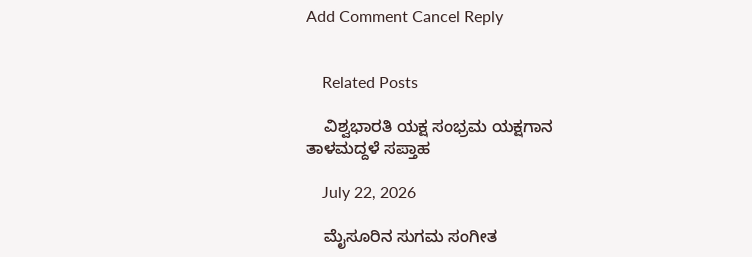Add Comment Cancel Reply


    Related Posts

    ವಿಶ್ವಭಾರತಿ ಯಕ್ಷ ಸಂಭ್ರಮ ಯಕ್ಷಗಾನ ತಾಳಮದ್ದಳೆ ಸಪ್ತಾಹ

    July 22, 2026

    ಮೈಸೂರಿನ ಸುಗಮ ಸಂಗೀತ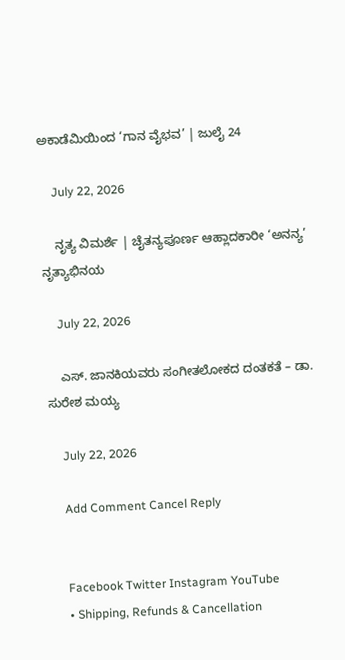ಅಕಾಡೆಮಿಯಿಂದ ‘ಗಾನ ವೈಭವ’ | ಜುಲೈ 24

    July 22, 2026

    ನೃತ್ಯ ವಿಮರ್ಶೆ | ಚೈತನ್ಯಪೂರ್ಣ ಆಹ್ಲಾದಕಾರೀ ‘ಅನನ್ಯ’ ನೃತ್ಯಾಭಿನಯ

    July 22, 2026

    ಎಸ್. ಜಾನಕಿಯವರು ಸಂಗೀತಲೋಕದ ದಂತಕತೆ – ಡಾ. ಸುರೇಶ ಮಯ್ಯ

    July 22, 2026

    Add Comment Cancel Reply


    Facebook Twitter Instagram YouTube
    • Shipping, Refunds & Cancellation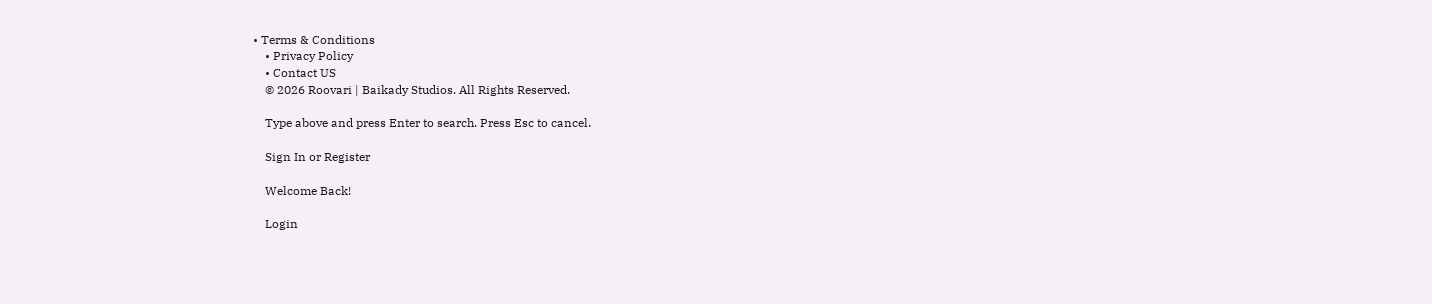• Terms & Conditions
    • Privacy Policy
    • Contact US
    © 2026 Roovari | Baikady Studios. All Rights Reserved.

    Type above and press Enter to search. Press Esc to cancel.

    Sign In or Register

    Welcome Back!

    Login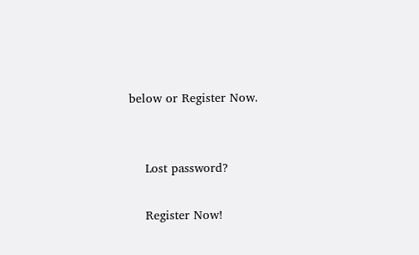below or Register Now.


    Lost password?

    Register Now!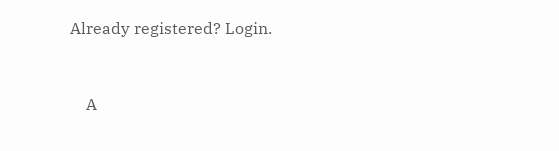Already registered? Login.


    A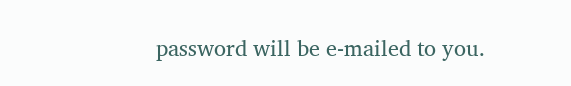password will be e-mailed to you.